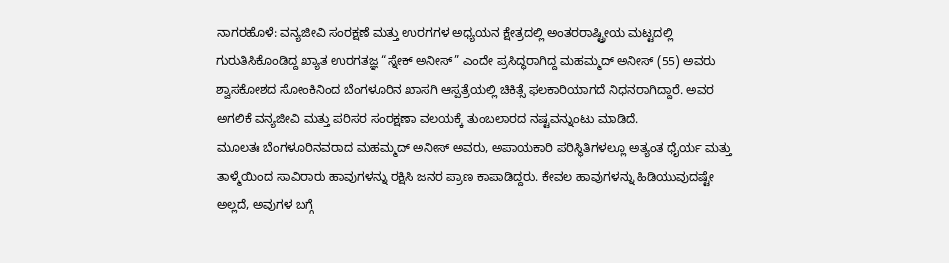ನಾಗರಹೊಳೆ: ವನ್ಯಜೀವಿ ಸಂರಕ್ಷಣೆ ಮತ್ತು ಉರಗಗಳ ಅಧ್ಯಯನ ಕ್ಷೇತ್ರದಲ್ಲಿ ಅಂತರರಾಷ್ಟ್ರೀಯ ಮಟ್ಟದಲ್ಲಿ ಗುರುತಿಸಿಕೊಂಡಿದ್ದ ಖ್ಯಾತ ಉರಗತಜ್ಞ “ಸ್ನೇಕ್ ಅನೀಸ್” ಎಂದೇ ಪ್ರಸಿದ್ಧರಾಗಿದ್ದ ಮಹಮ್ಮದ್ ಅನೀಸ್ (55) ಅವರು ಶ್ವಾಸಕೋಶದ ಸೋಂಕಿನಿಂದ ಬೆಂಗಳೂರಿನ ಖಾಸಗಿ ಆಸ್ಪತ್ರೆಯಲ್ಲಿ ಚಿಕಿತ್ಸೆ ಫಲಕಾರಿಯಾಗದೆ ನಿಧನರಾಗಿದ್ದಾರೆ. ಅವರ ಅಗಲಿಕೆ ವನ್ಯಜೀವಿ ಮತ್ತು ಪರಿಸರ ಸಂರಕ್ಷಣಾ ವಲಯಕ್ಕೆ ತುಂಬಲಾರದ ನಷ್ಟವನ್ನುಂಟು ಮಾಡಿದೆ.
ಮೂಲತಃ ಬೆಂಗಳೂರಿನವರಾದ ಮಹಮ್ಮದ್ ಅನೀಸ್ ಅವರು, ಅಪಾಯಕಾರಿ ಪರಿಸ್ಥಿತಿಗಳಲ್ಲೂ ಅತ್ಯಂತ ಧೈರ್ಯ ಮತ್ತು ತಾಳ್ಮೆಯಿಂದ ಸಾವಿರಾರು ಹಾವುಗಳನ್ನು ರಕ್ಷಿಸಿ ಜನರ ಪ್ರಾಣ ಕಾಪಾಡಿದ್ದರು. ಕೇವಲ ಹಾವುಗಳನ್ನು ಹಿಡಿಯುವುದಷ್ಟೇ ಅಲ್ಲದೆ, ಅವುಗಳ ಬಗ್ಗೆ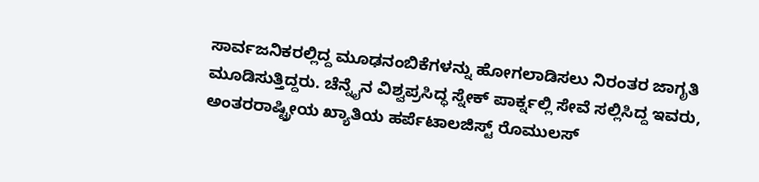ಸಾರ್ವಜನಿಕರಲ್ಲಿದ್ದ ಮೂಢನಂಬಿಕೆಗಳನ್ನು ಹೋಗಲಾಡಿಸಲು ನಿರಂತರ ಜಾಗೃತಿ ಮೂಡಿಸುತ್ತಿದ್ದರು. ಚೆನ್ನೈನ ವಿಶ್ವಪ್ರಸಿದ್ಧ ಸ್ನೇಕ್ ಪಾರ್ಕ್ನಲ್ಲಿ ಸೇವೆ ಸಲ್ಲಿಸಿದ್ದ ಇವರು, ಅಂತರರಾಷ್ಟ್ರೀಯ ಖ್ಯಾತಿಯ ಹರ್ಪೆಟಾಲಜಿಸ್ಟ್ ರೊಮುಲಸ್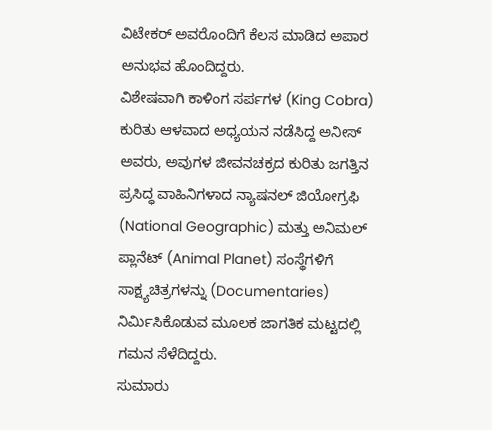ವಿಟೇಕರ್ ಅವರೊಂದಿಗೆ ಕೆಲಸ ಮಾಡಿದ ಅಪಾರ ಅನುಭವ ಹೊಂದಿದ್ದರು.
ವಿಶೇಷವಾಗಿ ಕಾಳಿಂಗ ಸರ್ಪಗಳ (King Cobra) ಕುರಿತು ಆಳವಾದ ಅಧ್ಯಯನ ನಡೆಸಿದ್ದ ಅನೀಸ್ ಅವರು, ಅವುಗಳ ಜೀವನಚಕ್ರದ ಕುರಿತು ಜಗತ್ತಿನ ಪ್ರಸಿದ್ಧ ವಾಹಿನಿಗಳಾದ ನ್ಯಾಷನಲ್ ಜಿಯೋಗ್ರಫಿ (National Geographic) ಮತ್ತು ಅನಿಮಲ್ ಪ್ಲಾನೆಟ್ (Animal Planet) ಸಂಸ್ಥೆಗಳಿಗೆ ಸಾಕ್ಷ್ಯಚಿತ್ರಗಳನ್ನು (Documentaries) ನಿರ್ಮಿಸಿಕೊಡುವ ಮೂಲಕ ಜಾಗತಿಕ ಮಟ್ಟದಲ್ಲಿ ಗಮನ ಸೆಳೆದಿದ್ದರು.
ಸುಮಾರು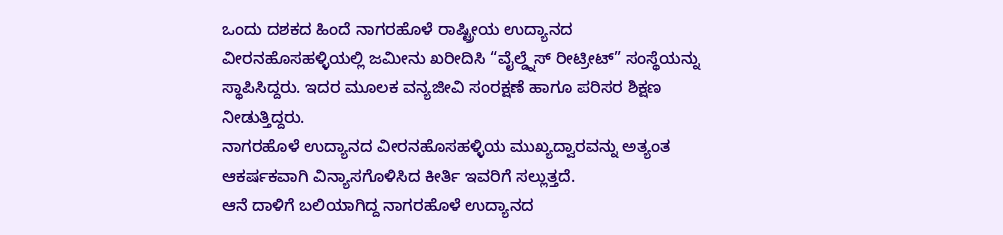ಒಂದು ದಶಕದ ಹಿಂದೆ ನಾಗರಹೊಳೆ ರಾಷ್ಟ್ರೀಯ ಉದ್ಯಾನದ ವೀರನಹೊಸಹಳ್ಳಿಯಲ್ಲಿ ಜಮೀನು ಖರೀದಿಸಿ “ವೈಲ್ಡ್ನೆಸ್ ರೀಟ್ರೀಟ್” ಸಂಸ್ಥೆಯನ್ನು ಸ್ಥಾಪಿಸಿದ್ದರು. ಇದರ ಮೂಲಕ ವನ್ಯಜೀವಿ ಸಂರಕ್ಷಣೆ ಹಾಗೂ ಪರಿಸರ ಶಿಕ್ಷಣ ನೀಡುತ್ತಿದ್ದರು.
ನಾಗರಹೊಳೆ ಉದ್ಯಾನದ ವೀರನಹೊಸಹಳ್ಳಿಯ ಮುಖ್ಯದ್ವಾರವನ್ನು ಅತ್ಯಂತ ಆಕರ್ಷಕವಾಗಿ ವಿನ್ಯಾಸಗೊಳಿಸಿದ ಕೀರ್ತಿ ಇವರಿಗೆ ಸಲ್ಲುತ್ತದೆ.
ಆನೆ ದಾಳಿಗೆ ಬಲಿಯಾಗಿದ್ದ ನಾಗರಹೊಳೆ ಉದ್ಯಾನದ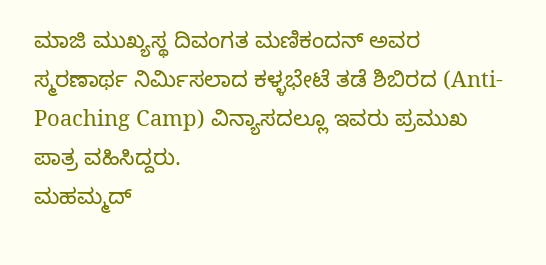ಮಾಜಿ ಮುಖ್ಯಸ್ಥ ದಿವಂಗತ ಮಣಿಕಂದನ್ ಅವರ ಸ್ಮರಣಾರ್ಥ ನಿರ್ಮಿಸಲಾದ ಕಳ್ಳಭೇಟೆ ತಡೆ ಶಿಬಿರದ (Anti-Poaching Camp) ವಿನ್ಯಾಸದಲ್ಲೂ ಇವರು ಪ್ರಮುಖ ಪಾತ್ರ ವಹಿಸಿದ್ದರು.
ಮಹಮ್ಮದ್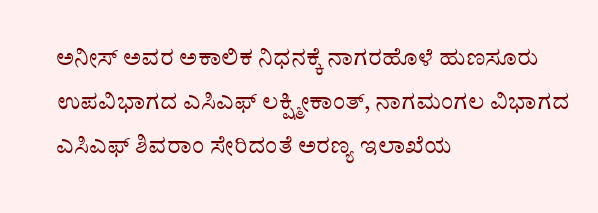ಅನೀಸ್ ಅವರ ಅಕಾಲಿಕ ನಿಧನಕ್ಕೆ ನಾಗರಹೊಳೆ ಹುಣಸೂರು ಉಪವಿಭಾಗದ ಎಸಿಎಫ್ ಲಕ್ಷ್ಮೀಕಾಂತ್, ನಾಗಮಂಗಲ ವಿಭಾಗದ ಎಸಿಎಫ್ ಶಿವರಾಂ ಸೇರಿದಂತೆ ಅರಣ್ಯ ಇಲಾಖೆಯ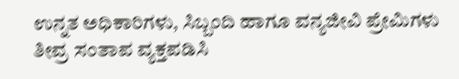ಉನ್ನತ ಅಧಿಕಾರಿಗಳು, ಸಿಬ್ಬಂದಿ ಹಾಗೂ ವನ್ಯಜೀವಿ ಪ್ರೇಮಿಗಳು ತೀವ್ರ ಸಂತಾಪ ವ್ಯಕ್ತಪಡಿಸಿ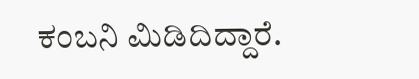ಕಂಬನಿ ಮಿಡಿದಿದ್ದಾರೆ.